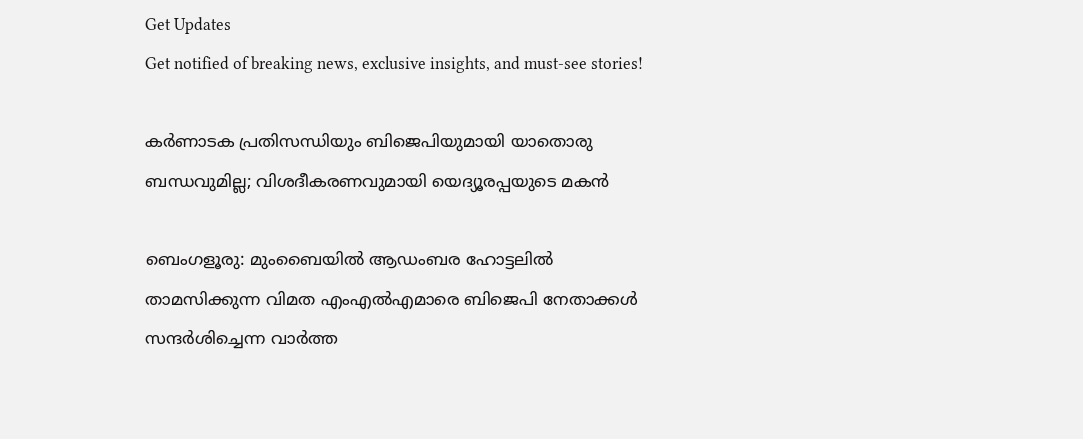Get Updates
Get notified of breaking news, exclusive insights, and must-see stories!

കർണാടക പ്രതിസന്ധിയും ബിജെപിയുമായി യാതൊരു ബന്ധവുമില്ല; വിശദീകരണവുമായി യെദ്യൂരപ്പയുടെ മകൻ

ബെംഗളൂരു: മുംബൈയിൽ ആഡംബര ഹോട്ടലിൽ താമസിക്കുന്ന വിമത എംഎൽഎമാരെ ബിജെപി നേതാക്കൾ സന്ദർശിച്ചെന്ന വാർത്ത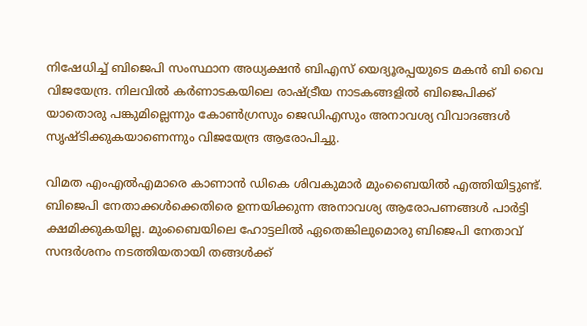നിഷേധിച്ച് ബിജെപി സംസ്ഥാന അധ്യക്ഷൻ ബിഎസ് യെദ്യൂരപ്പയുടെ മകൻ ബി വൈ വിജയേന്ദ്ര. നിലവിൽ കർണാടകയിലെ രാഷ്ട്രീയ നാടകങ്ങളിൽ ബിജെപിക്ക് യാതൊരു പങ്കുമില്ലെന്നും കോൺഗ്രസും ജെഡിഎസും അനാവശ്യ വിവാദങ്ങൾ സൃഷ്ടിക്കുകയാണെന്നും വിജയേന്ദ്ര ആരോപിച്ചു.

വിമത എംഎൽഎമാരെ കാണാൻ ഡികെ ശിവകുമാർ മുംബൈയിൽ എത്തിയിട്ടുണ്ട്. ബിജെപി നേതാക്കൾക്കെതിരെ ഉന്നയിക്കുന്ന അനാവശ്യ ആരോപണങ്ങൾ പാർട്ടി ക്ഷമിക്കുകയില്ല. മുംബൈയിലെ ഹോട്ടലിൽ ഏതെങ്കിലുമൊരു ബിജെപി നേതാവ് സന്ദർശനം നടത്തിയതായി തങ്ങൾക്ക്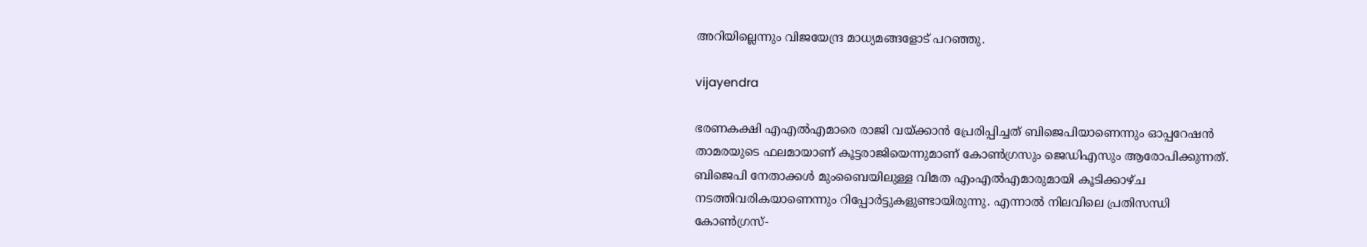അറിയില്ലെന്നും വിജയേന്ദ്ര മാധ്യമങ്ങളോട് പറഞ്ഞു.

vijayendra

ഭരണകക്ഷി എഎൽഎമാരെ രാജി വയ്ക്കാൻ പ്രേരിപ്പിച്ചത് ബിജെപിയാണെന്നും ഓപ്പറേഷൻ താമരയുടെ ഫലമായാണ് കൂട്ടരാജിയെന്നുമാണ് കോൺഗ്രസും ജെഡിഎസും ആരോപിക്കുന്നത്. ബിജെപി നേതാക്കൾ മുംബൈയിലുള്ള വിമത എംഎൽഎമാരുമായി കൂടിക്കാഴ്ച നടത്തിവരികയാണെന്നും റിപ്പോർട്ടുകളുണ്ടായിരുന്നു. എന്നാൽ നിലവിലെ പ്രതിസന്ധി കോൺഗ്രസ്-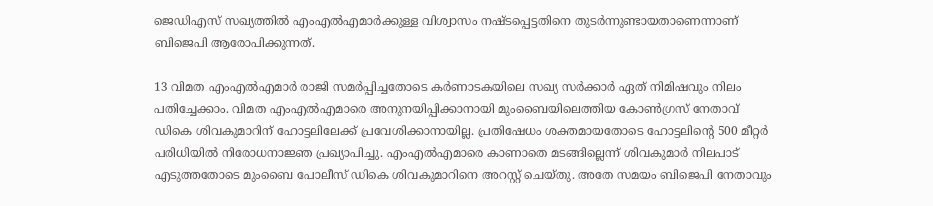ജെഡിഎസ് സഖ്യത്തിൽ എംഎൽഎമാർക്കുള്ള വിശ്വാസം നഷ്ടപ്പെട്ടതിനെ തുടർന്നുണ്ടായതാണെന്നാണ് ബിജെപി ആരോപിക്കുന്നത്.

13 വിമത എംഎൽഎമാർ രാജി സമർപ്പിച്ചതോടെ കർണാടകയിലെ സഖ്യ സർക്കാർ ഏത് നിമിഷവും നിലം പതിച്ചേക്കാം. വിമത എംഎൽഎമാരെ അനുനയിപ്പിക്കാനായി മുംബൈയിലെത്തിയ കോൺഗ്രസ് നേതാവ് ഡികെ ശിവകുമാറിന് ഹോട്ടലിലേക്ക് പ്രവേശിക്കാനായില്ല. പ്രതിഷേധം ശക്തമായതോടെ ഹോട്ടലിന്റെ 500 മീറ്റർ പരിധിയിൽ നിരോധനാജ്ഞ പ്രഖ്യാപിച്ചു. എംഎൽഎമാരെ കാണാതെ മടങ്ങില്ലെന്ന് ശിവകുമാർ നിലപാട് എടുത്തതോടെ മുംബൈ പോലീസ് ഡികെ ശിവകുമാറിനെ അറസ്റ്റ് ചെയ്തു. അതേ സമയം ബിജെപി നേതാവും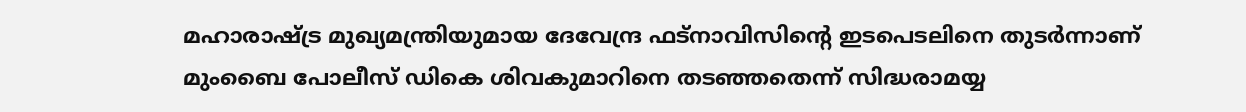മഹാരാഷ്ട്ര മുഖ്യമന്ത്രിയുമായ ദേവേന്ദ്ര ഫട്നാവിസിന്റെ ഇടപെടലിനെ തുടർന്നാണ് മുംബൈ പോലീസ് ഡികെ ശിവകുമാറിനെ തടഞ്ഞതെന്ന് സിദ്ധരാമയ്യ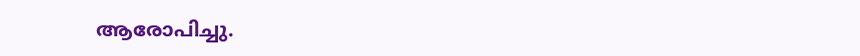ആരോപിച്ചു.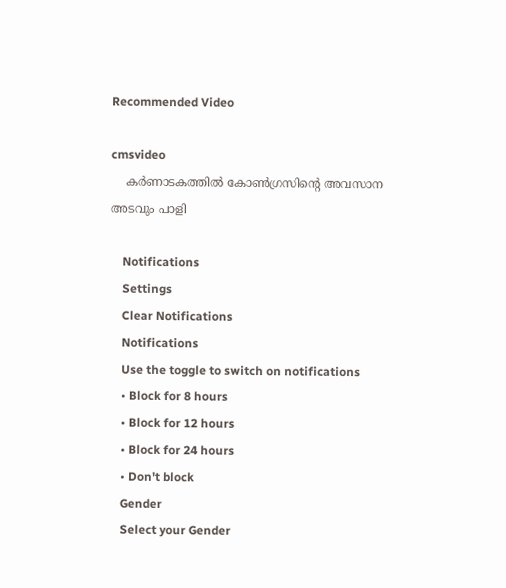Recommended Video

cmsvideo
    കര്‍ണാടകത്തില്‍ കോണ്‍ഗ്രസിന്റെ അവസാന അടവും പാളി

    Notifications
    Settings
    Clear Notifications
    Notifications
    Use the toggle to switch on notifications
    • Block for 8 hours
    • Block for 12 hours
    • Block for 24 hours
    • Don't block
    Gender
    Select your Gender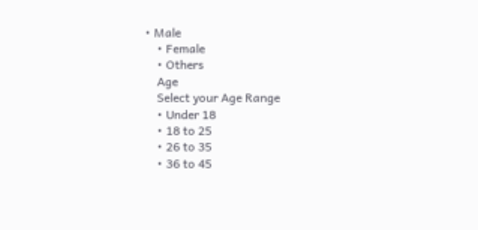• Male
    • Female
    • Others
    Age
    Select your Age Range
    • Under 18
    • 18 to 25
    • 26 to 35
    • 36 to 45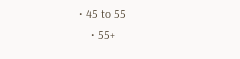• 45 to 55
    • 55+